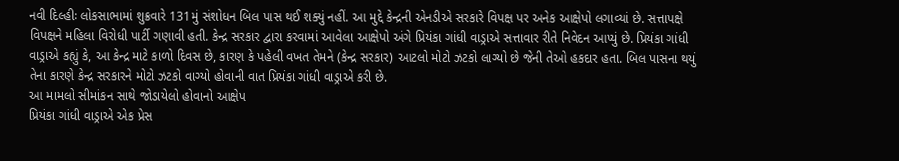નવી દિલ્હીઃ લોકસાભામાં શુક્રવારે 131મું સંશોધન બિલ પાસ થઈ શક્યું નહીં. આ મુદ્દે કેન્દ્રની એનડીએ સરકારે વિપક્ષ પર અનેક આક્ષેપો લગાવ્યાં છે. સત્તાપક્ષે વિપક્ષને મહિલા વિરોધી પાર્ટી ગણાવી હતી. કેન્દ્ર સરકાર દ્વારા કરવામાં આવેલા આક્ષેપો અંગે પ્રિયંકા ગાંધી વાડ્રાએ સત્તાવાર રીતે નિવેદન આપ્યું છે. પ્રિયંકા ગાંધી વાડ્રાએ કહ્યું કે, આ કેન્દ્ર માટે કાળો દિવસ છે, કારણ કે પહેલી વખત તેમને (કેન્દ્ર સરકાર) આટલો મોટો ઝટકો લાગ્યો છે જેની તેઓ હકદાર હતા. બિલ પાસના થયું તેના કારણે કેન્દ્ર સરકારને મોટો ઝટકો વાગ્યો હોવાની વાત પ્રિયંકા ગાંધી વાડ્રાએ કરી છે.
આ મામલો સીમાંકન સાથે જોડાયેલો હોવાનો આક્ષેપ
પ્રિયંકા ગાંધી વાડ્રાએ એક પ્રેસ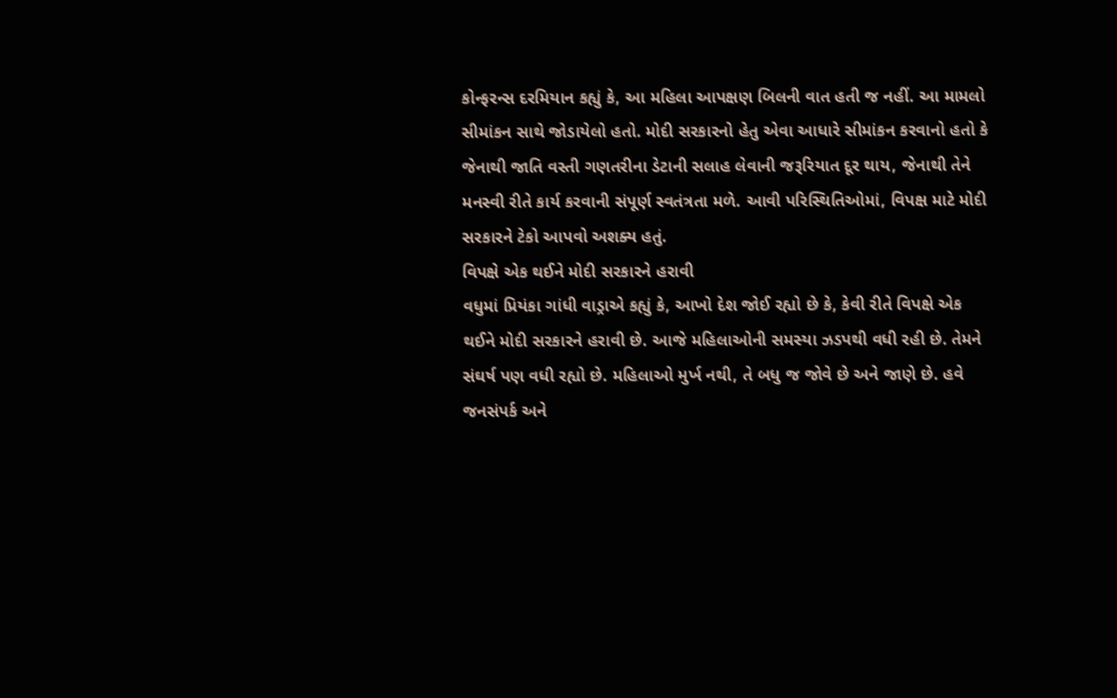કોન્ફરન્સ દરમિયાન કહ્યું કે, આ મહિલા આપક્ષણ બિલની વાત હતી જ નહીં. આ મામલો સીમાંકન સાથે જોડાયેલો હતો. મોદી સરકારનો હેતુ એવા આધારે સીમાંકન કરવાનો હતો કે જેનાથી જાતિ વસ્તી ગણતરીના ડેટાની સલાહ લેવાની જરૂરિયાત દૂર થાય, જેનાથી તેને મનસ્વી રીતે કાર્ય કરવાની સંપૂર્ણ સ્વતંત્રતા મળે. આવી પરિસ્થિતિઓમાં, વિપક્ષ માટે મોદી સરકારને ટેકો આપવો અશક્ય હતું.
વિપક્ષે એક થઈને મોદી સરકારને હરાવી
વધુમાં પ્રિયંકા ગાંધી વાડ્રાએ કહ્યું કે, આખો દેશ જોઈ રહ્યો છે કે, કેવી રીતે વિપક્ષે એક થઈને મોદી સરકારને હરાવી છે. આજે મહિલાઓની સમસ્યા ઝડપથી વધી રહી છે. તેમને સંઘર્ષ પણ વધી રહ્યો છે. મહિલાઓ મુર્ખ નથી, તે બધુ જ જોવે છે અને જાણે છે. હવે જનસંપર્ક અને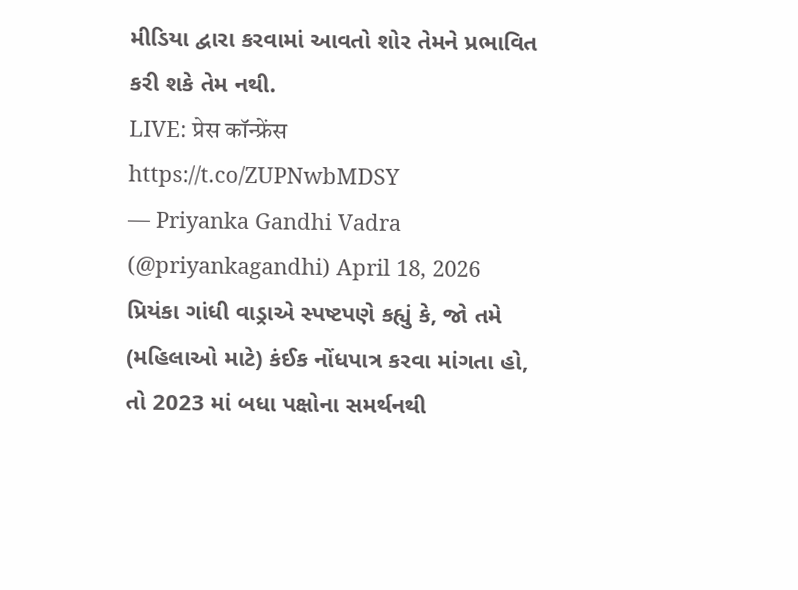મીડિયા દ્વારા કરવામાં આવતો શોર તેમને પ્રભાવિત કરી શકે તેમ નથી.
LIVE: प्रेस कॉन्फ्रेंस https://t.co/ZUPNwbMDSY
— Priyanka Gandhi Vadra (@priyankagandhi) April 18, 2026
પ્રિયંકા ગાંધી વાડ્રાએ સ્પષ્ટપણે કહ્યું કે, જો તમે (મહિલાઓ માટે) કંઈક નોંધપાત્ર કરવા માંગતા હો, તો 2023 માં બધા પક્ષોના સમર્થનથી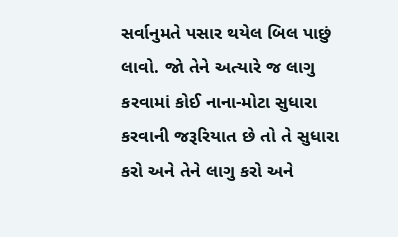સર્વાનુમતે પસાર થયેલ બિલ પાછું લાવો. જો તેને અત્યારે જ લાગુ કરવામાં કોઈ નાના-મોટા સુધારા કરવાની જરૂરિયાત છે તો તે સુધારા કરો અને તેને લાગુ કરો અને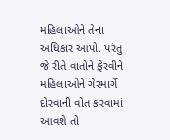મહિલાઓને તેના અધિકાર આપો. પરંતુ જે રીતે વાતોને ફેરવીને મહિલાઓને ગેરમાર્ગે દોરવાની વોત કરવામાં આવશે તો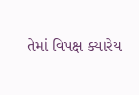તેમાં વિપક્ષ ક્યારેય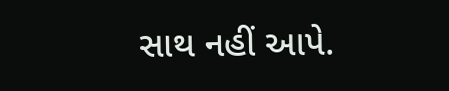સાથ નહીં આપે.